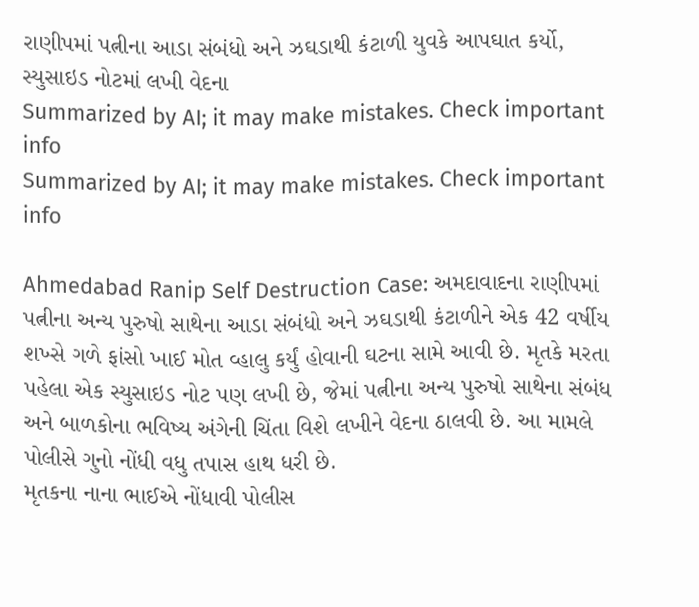રાણીપમાં પત્નીના આડા સંબંધો અને ઝઘડાથી કંટાળી યુવકે આપઘાત કર્યો, સ્યુસાઇડ નોટમાં લખી વેદના
Summarized by AI; it may make mistakes. Check important info
Summarized by AI; it may make mistakes. Check important info

Ahmedabad Ranip Self Destruction Case: અમદાવાદના રાણીપમાં પત્નીના અન્ય પુરુષો સાથેના આડા સંબંધો અને ઝઘડાથી કંટાળીને એક 42 વર્ષીય શખ્સે ગળે ફાંસો ખાઈ મોત વ્હાલુ કર્યું હોવાની ઘટના સામે આવી છે. મૃતકે મરતા પહેલા એક સ્યુસાઇડ નોટ પણ લખી છે, જેમાં પત્નીના અન્ય પુરુષો સાથેના સંબંધ અને બાળકોના ભવિષ્ય અંગેની ચિંતા વિશે લખીને વેદના ઠાલવી છે. આ મામલે પોલીસે ગુનો નોંધી વધુ તપાસ હાથ ધરી છે.
મૃતકના નાના ભાઈએ નોંધાવી પોલીસ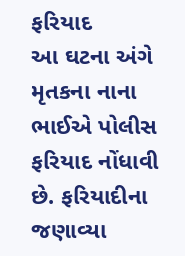ફરિયાદ
આ ઘટના અંગે મૃતકના નાના ભાઈએ પોલીસ ફરિયાદ નોંધાવી છે. ફરિયાદીના જણાવ્યા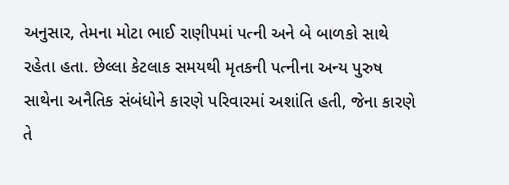અનુસાર, તેમના મોટા ભાઈ રાણીપમાં પત્ની અને બે બાળકો સાથે રહેતા હતા. છેલ્લા કેટલાક સમયથી મૃતકની પત્નીના અન્ય પુરુષ સાથેના અનૈતિક સંબંધોને કારણે પરિવારમાં અશાંતિ હતી, જેના કારણે તે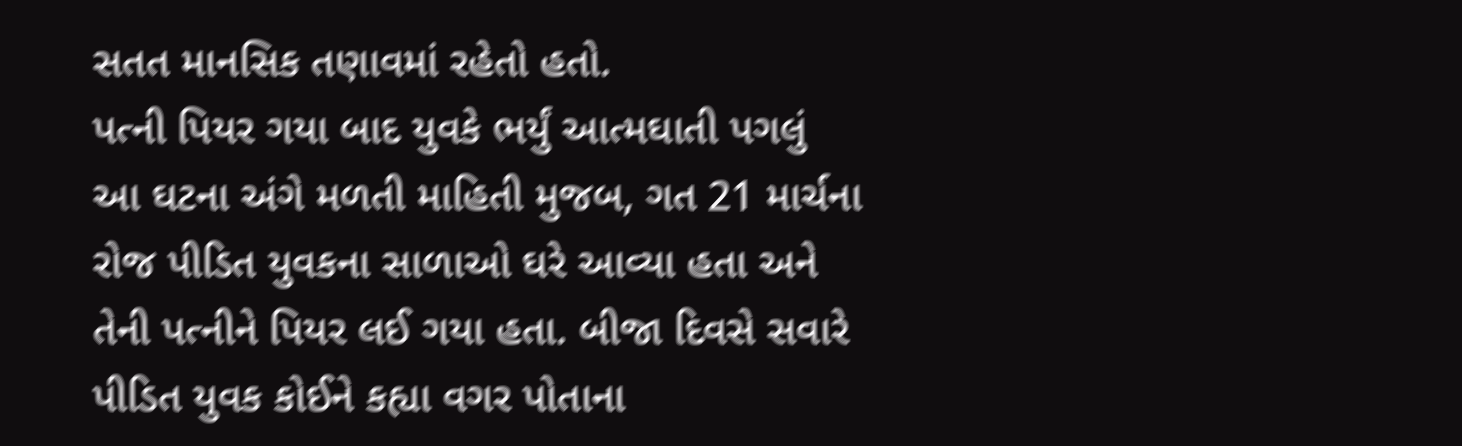સતત માનસિક તણાવમાં રહેતો હતો.
પત્ની પિયર ગયા બાદ યુવકે ભર્યું આત્મઘાતી પગલું
આ ઘટના અંગે મળતી માહિતી મુજબ, ગત 21 માર્ચના રોજ પીડિત યુવકના સાળાઓ ઘરે આવ્યા હતા અને તેની પત્નીને પિયર લઈ ગયા હતા. બીજા દિવસે સવારે પીડિત યુવક કોઈને કહ્યા વગર પોતાના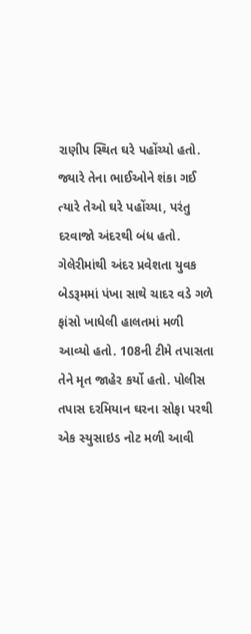રાણીપ સ્થિત ઘરે પહોંચ્યો હતો. જ્યારે તેના ભાઈઓને શંકા ગઈ ત્યારે તેઓ ઘરે પહોંચ્યા, પરંતુ દરવાજો અંદરથી બંધ હતો. ગેલેરીમાંથી અંદર પ્રવેશતા યુવક બેડરૂમમાં પંખા સાથે ચાદર વડે ગળે ફાંસો ખાધેલી હાલતમાં મળી આવ્યો હતો. 108ની ટીમે તપાસતા તેને મૃત જાહેર કર્યો હતો. પોલીસ તપાસ દરમિયાન ઘરના સોફા પરથી એક સ્યુસાઇડ નોટ મળી આવી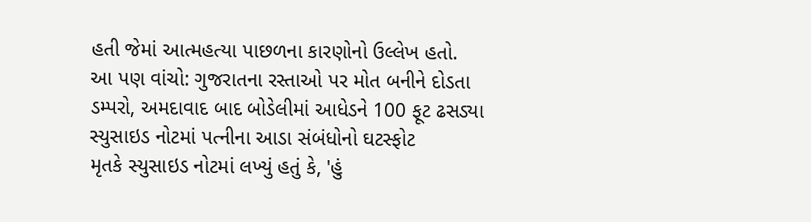હતી જેમાં આત્મહત્યા પાછળના કારણોનો ઉલ્લેખ હતો.
આ પણ વાંચો: ગુજરાતના રસ્તાઓ પર મોત બનીને દોડતા ડમ્પરો, અમદાવાદ બાદ બોડેલીમાં આધેડને 100 ફૂટ ઢસડ્યા
સ્યુસાઇડ નોટમાં પત્નીના આડા સંબંધોનો ઘટસ્ફોટ
મૃતકે સ્યુસાઇડ નોટમાં લખ્યું હતું કે, 'હું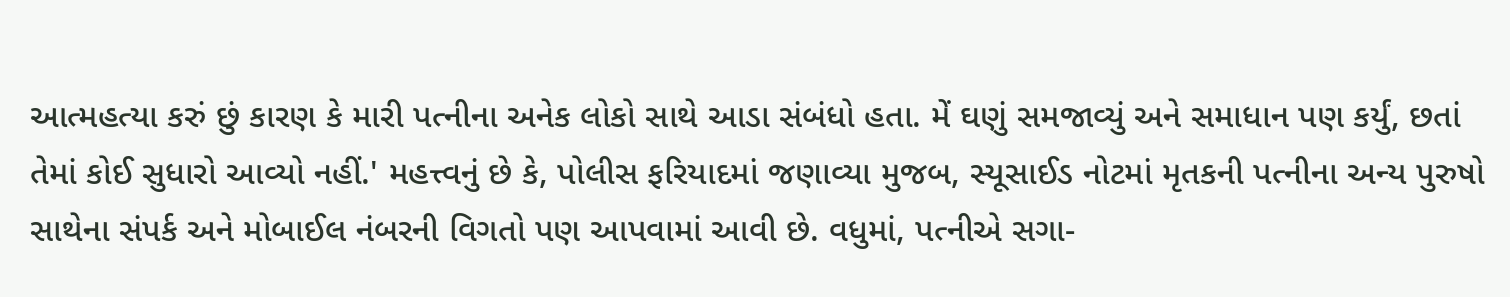આત્મહત્યા કરું છું કારણ કે મારી પત્નીના અનેક લોકો સાથે આડા સંબંધો હતા. મેં ઘણું સમજાવ્યું અને સમાધાન પણ કર્યું, છતાં તેમાં કોઈ સુધારો આવ્યો નહીં.' મહત્ત્વનું છે કે, પોલીસ ફરિયાદમાં જણાવ્યા મુજબ, સ્યૂસાઈડ નોટમાં મૃતકની પત્નીના અન્ય પુરુષો સાથેના સંપર્ક અને મોબાઈલ નંબરની વિગતો પણ આપવામાં આવી છે. વધુમાં, પત્નીએ સગા-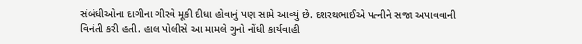સંબંધીઓના દાગીના ગીરવે મૂકી દીધા હોવાનું પણ સામે આવ્યું છે. દશરથભાઈએ પત્નીને સજા અપાવવાની વિનંતી કરી હતી. હાલ પોલીસે આ મામલે ગુનો નોંધી કાર્યવાહી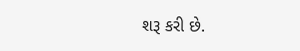શરૂ કરી છે.